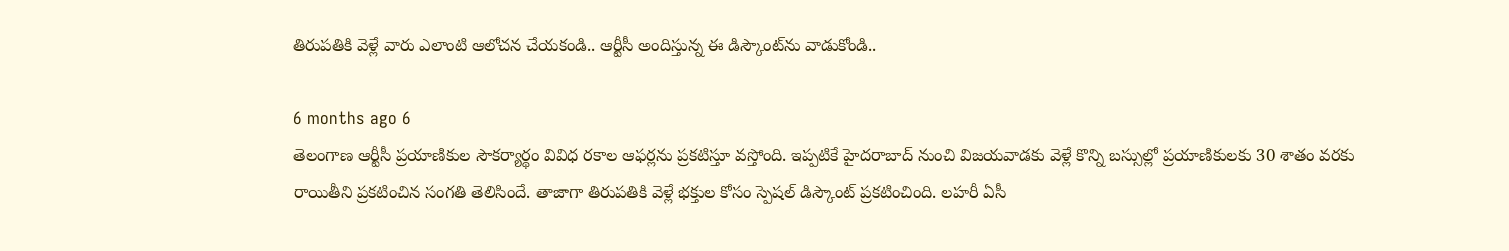తిరుపతికి వెళ్లే వారు ఎలాంటి ఆలోచన చేయకండి.. ఆర్టీసీ అందిస్తున్న ఈ డిస్కౌంట్‌ను వాడుకోండి..

6 months ago 6
తెలంగాణ ఆర్టీసీ ప్రయాణికుల సౌకర్యార్థం వివిధ రకాల ఆఫర్లను ప్రకటిస్తూ వస్తోంది. ఇప్పటికే హైదరాబాద్ నుంచి విజయవాడకు వెళ్లే కొన్ని బస్సుల్లో ప్రయాణికులకు 30 శాతం వరకు రాయితీని ప్రకటించిన సంగతి తెలిసిందే. తాజాగా తిరుపతికి వెళ్లే భక్తుల కోసం స్పెషల్ డిస్కౌంట్ ప్రకటించింది. లహరీ ఏసీ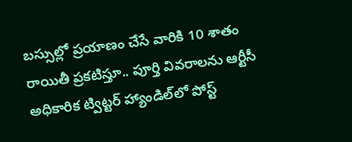బస్సుల్లో ప్రయాణం చేసే వారికి 10 శాతం రాయితీ ప్రకటిస్తూ.. పూర్తి వివరాలను ఆర్టీసీ అధికారిక ట్విట్టర్ హ్యాండిల్‌లో పోస్ట్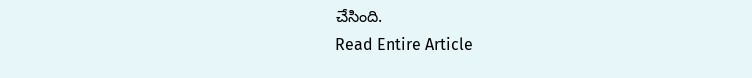చేసింది.
Read Entire Article